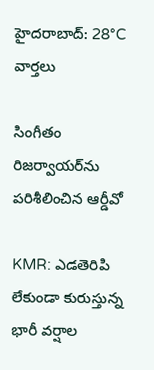హైదరాబాద్: 28°C
వార్తలు

సింగీతం రిజర్వాయర్‌ను పరిశీలించిన ఆర్డీవో

KMR: ఎడతెరిపి లేకుండా కురుస్తున్న భారీ వర్షాల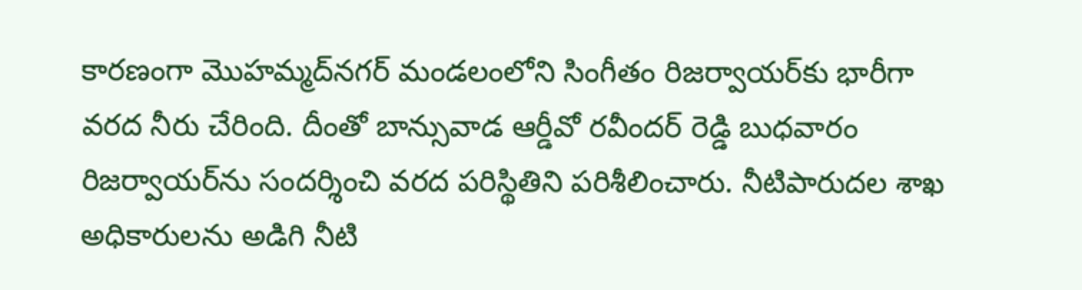కారణంగా మొహమ్మద్‌నగర్ మండలంలోని సింగీతం రిజర్వాయర్‌కు భారీగా వరద నీరు చేరింది. దీంతో బాన్సువాడ ఆర్డీవో రవీందర్ రెడ్డి బుధవారం రిజర్వాయర్‌ను సందర్శించి వరద పరిస్థితిని పరిశీలించారు. నీటిపారుదల శాఖ అధికారులను అడిగి నీటి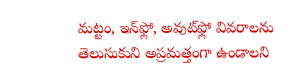మట్టం, ఇన్‌ఫ్లో, అవుట్‌ఫ్లో వివరాలను తెలుసుకుని అప్రమత్తంగా ఉండాలని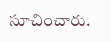సూచించారు.